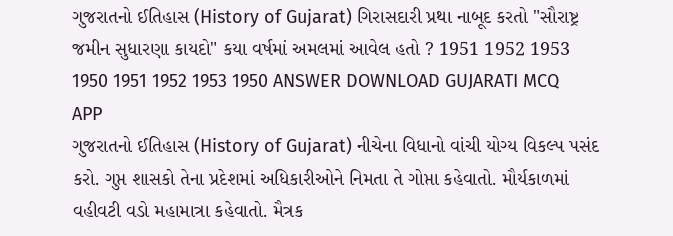ગુજરાતનો ઈતિહાસ (History of Gujarat) ગિરાસદારી પ્રથા નાબૂદ કરતો "સૌરાષ્ટ્ર જમીન સુધારણા કાયદો" કયા વર્ષમાં અમલમાં આવેલ હતો ? 1951 1952 1953 1950 1951 1952 1953 1950 ANSWER DOWNLOAD GUJARATI MCQ APP
ગુજરાતનો ઈતિહાસ (History of Gujarat) નીચેના વિધાનો વાંચી યોગ્ય વિકલ્પ પસંદ કરો. ગુપ્ત શાસકો તેના પ્રદેશમાં અધિકારીઓને નિમતા તે ગોપ્તા કહેવાતો. મૌર્યકાળમાં વહીવટી વડો મહામાત્રા કહેવાતો. મૈત્રક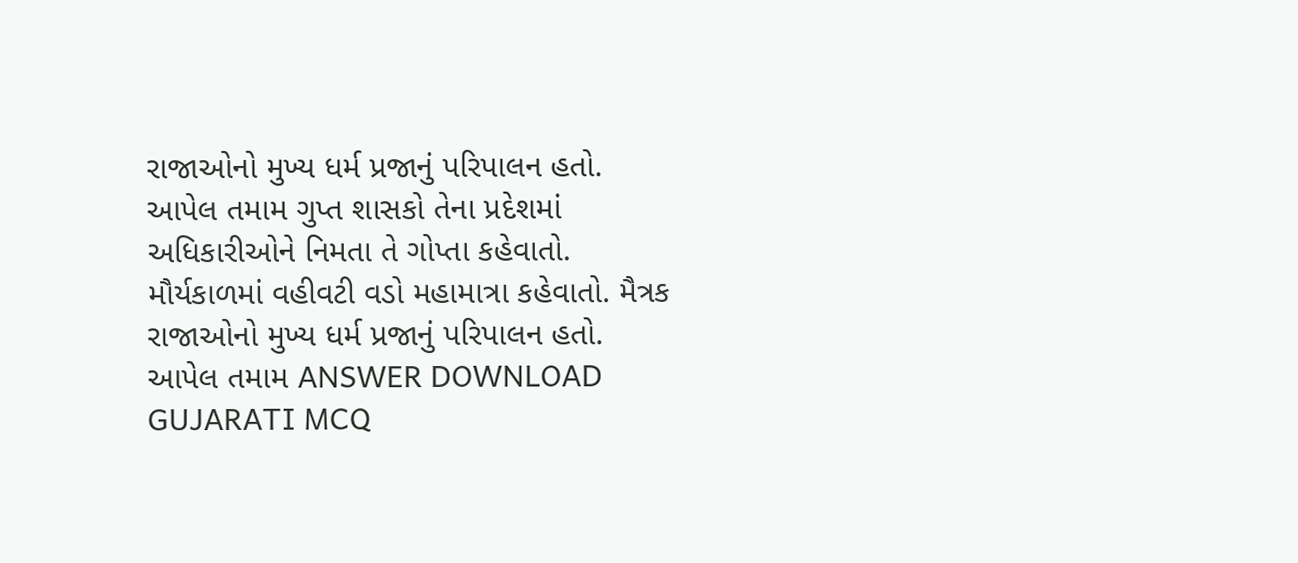રાજાઓનો મુખ્ય ધર્મ પ્રજાનું પરિપાલન હતો. આપેલ તમામ ગુપ્ત શાસકો તેના પ્રદેશમાં અધિકારીઓને નિમતા તે ગોપ્તા કહેવાતો. મૌર્યકાળમાં વહીવટી વડો મહામાત્રા કહેવાતો. મૈત્રક રાજાઓનો મુખ્ય ધર્મ પ્રજાનું પરિપાલન હતો. આપેલ તમામ ANSWER DOWNLOAD GUJARATI MCQ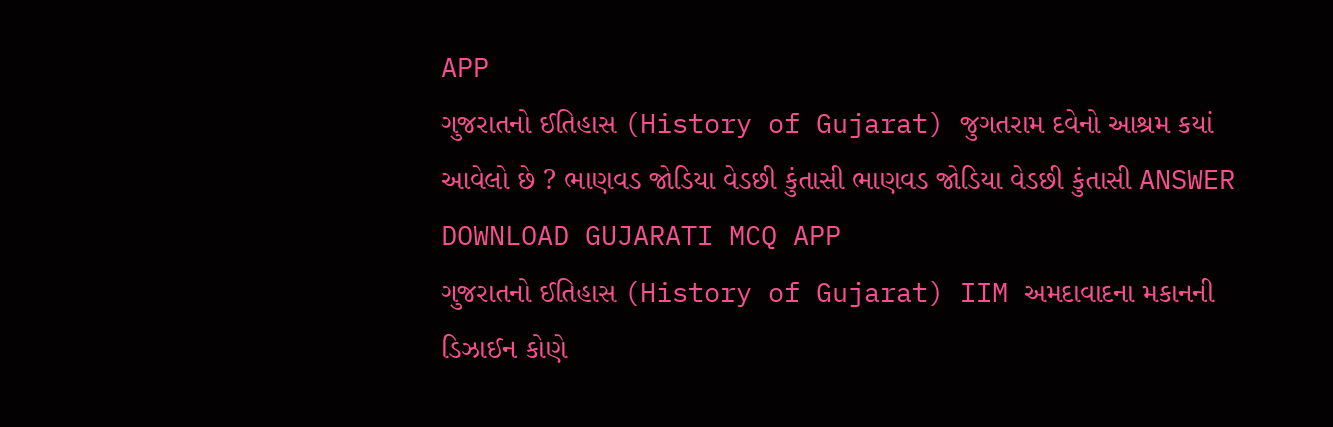APP
ગુજરાતનો ઈતિહાસ (History of Gujarat) જુગતરામ દવેનો આશ્રમ કયાં આવેલો છે ? ભાણવડ જોડિયા વેડછી કુંતાસી ભાણવડ જોડિયા વેડછી કુંતાસી ANSWER DOWNLOAD GUJARATI MCQ APP
ગુજરાતનો ઈતિહાસ (History of Gujarat) IIM અમદાવાદના મકાનની ડિઝાઈન કોણે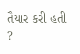તૈયાર કરી હતી ?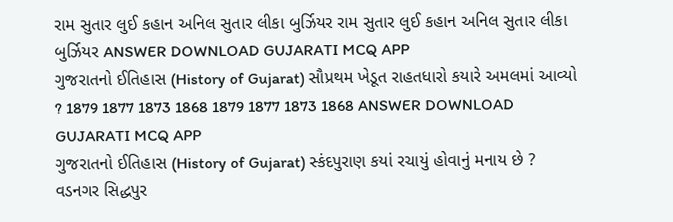રામ સુતાર લુઈ કહાન અનિલ સુતાર લીકા બુર્ઝિયર રામ સુતાર લુઈ કહાન અનિલ સુતાર લીકા બુર્ઝિયર ANSWER DOWNLOAD GUJARATI MCQ APP
ગુજરાતનો ઈતિહાસ (History of Gujarat) સૌપ્રથમ ખેડૂત રાહતધારો કયારે અમલમાં આવ્યો ? 1879 1877 1873 1868 1879 1877 1873 1868 ANSWER DOWNLOAD GUJARATI MCQ APP
ગુજરાતનો ઈતિહાસ (History of Gujarat) સ્કંદપુરાણ કયાં રચાયું હોવાનું મનાય છે ? વડનગર સિદ્ધપુર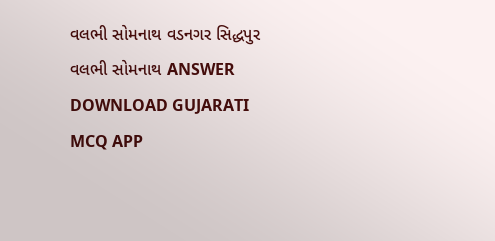વલભી સોમનાથ વડનગર સિદ્ધપુર વલભી સોમનાથ ANSWER DOWNLOAD GUJARATI MCQ APP